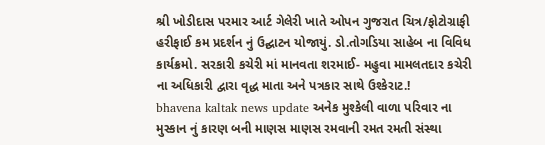શ્રી ખોડીદાસ પરમાર આર્ટ ગેલેરી ખાતે ઓપન ગુજરાત ચિત્ર/ફોટોગ્રાફી હરીફાઈ કમ પ્રદર્શન નું ઉદ્ઘાટન યોજાયું. ડો.તોગડિયા સાહેબ ના વિવિધ કાર્યક્રમો. સરકારી કચેરી માં માનવતા શરમાઈ- મહુવા મામલતદાર કચેરી ના અધિકારી દ્વારા વૃદ્ધ માતા અને પત્રકાર સાથે ઉશ્કેરાટ.!
bhavena kaltak news update અનેક મુશ્કેલી વાળા પરિવાર ના મુસ્કાન નું કારણ બની માણસ માણસ રમવાની રમત રમતી સંસ્થા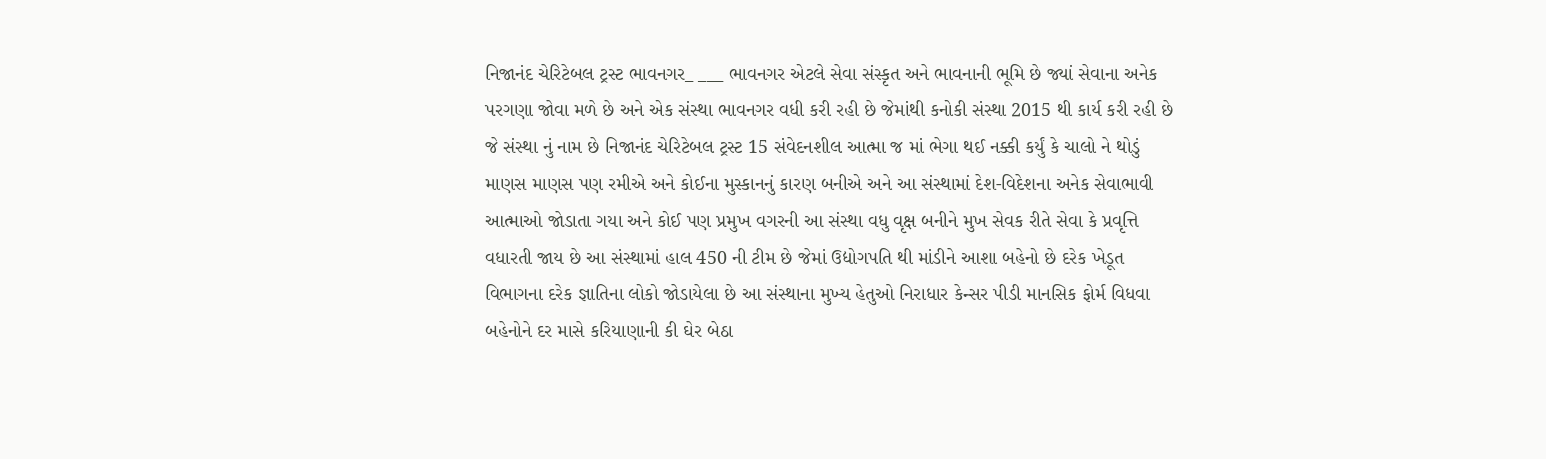નિજાનંદ ચેરિટેબલ ટ્રસ્ટ ભાવનગર_ ___ ભાવનગર એટલે સેવા સંસ્કૃત અને ભાવનાની ભૂમિ છે જ્યાં સેવાના અનેક પરગણા જોવા મળે છે અને એક સંસ્થા ભાવનગર વધી કરી રહી છે જેમાંથી કનોકી સંસ્થા 2015 થી કાર્ય કરી રહી છે જે સંસ્થા નું નામ છે નિજાનંદ ચેરિટેબલ ટ્રસ્ટ 15 સંવેદનશીલ આત્મા જ માં ભેગા થઈ નક્કી કર્યું કે ચાલો ને થોડું માણસ માણસ પણ રમીએ અને કોઈના મુસ્કાનનું કારણ બનીએ અને આ સંસ્થામાં દેશ-વિદેશના અનેક સેવાભાવી આત્માઓ જોડાતા ગયા અને કોઈ પણ પ્રમુખ વગરની આ સંસ્થા વધુ વૃક્ષ બનીને મુખ સેવક રીતે સેવા કે પ્રવૃત્તિ વધારતી જાય છે આ સંસ્થામાં હાલ 450 ની ટીમ છે જેમાં ઉદ્યોગપતિ થી માંડીને આશા બહેનો છે દરેક ખેડૂત વિભાગના દરેક જ્ઞાતિના લોકો જોડાયેલા છે આ સંસ્થાના મુખ્ય હેતુઓ નિરાધાર કેન્સર પીડી માનસિક ફોર્મ વિધવા બહેનોને દર માસે કરિયાણાની કી ઘેર બેઠા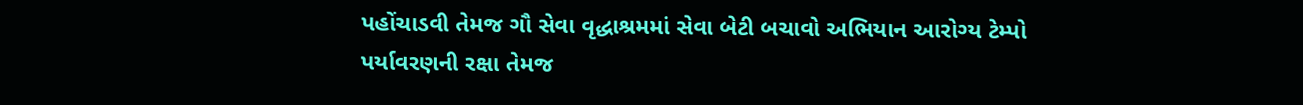પહોંચાડવી તેમજ ગૌ સેવા વૃદ્ધાશ્રમમાં સેવા બેટી બચાવો અભિયાન આરોગ્ય ટેમ્પો પર્યાવરણની રક્ષા તેમજ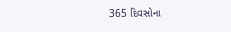365 દિવસોના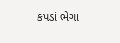કપડાં ભેગા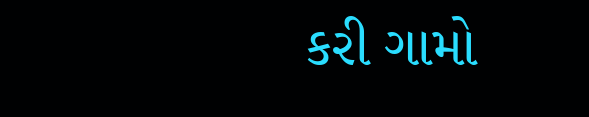કરી ગામો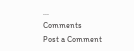...
Comments
Post a Comment